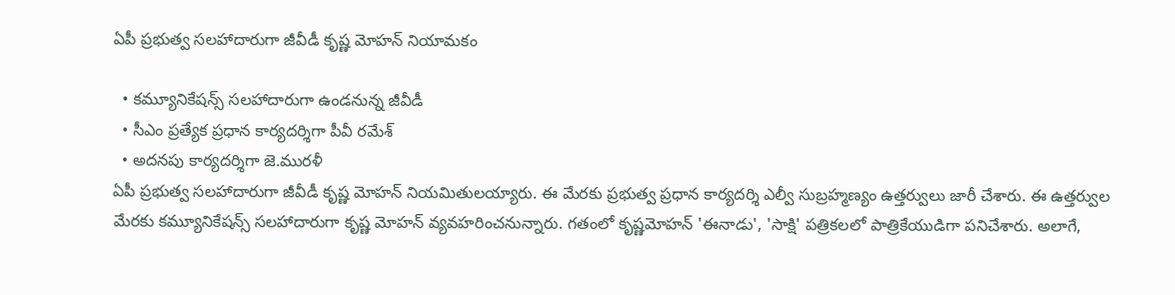ఏపీ ప్రభుత్వ సలహాదారుగా జీవీడీ కృష్ణ మోహన్ నియామకం

  • కమ్యూనికేషన్స్ సలహాదారుగా ఉండనున్న జీవీడీ
  • సీఎం ప్రత్యేక ప్రధాన కార్యదర్శిగా పీవీ రమేశ్
  • అదనపు కార్యదర్శిగా జె.మురళీ
ఏపీ ప్రభుత్వ సలహాదారుగా జీవీడీ కృష్ణ మోహన్ నియమితులయ్యారు. ఈ మేరకు ప్రభుత్వ ప్రధాన కార్యదర్శి ఎల్వీ సుబ్రహ్మణ్యం ఉత్తర్వులు జారీ చేశారు. ఈ ఉత్తర్వుల మేరకు కమ్యూనికేషన్స్ సలహాదారుగా కృష్ణ మోహన్ వ్యవహరించనున్నారు. గతంలో కృష్ణమోహన్ 'ఈనాడు', 'సాక్షి' పత్రికలలో పాత్రికేయుడిగా పనిచేశారు. అలాగే,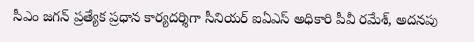సీఎం జగన్ ప్రత్యేక ప్రధాన కార్యదర్శిగా సీనియర్ ఐఏఎస్ అధికారి పీవీ రమేశ్, అదనపు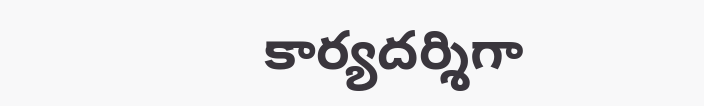కార్యదర్శిగా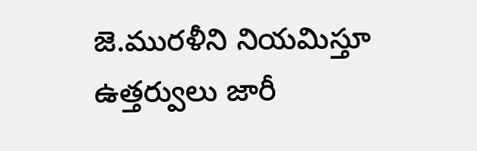జె.మురళీని నియమిస్తూ ఉత్తర్వులు జారీ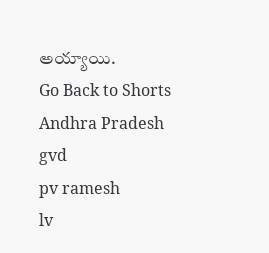అయ్యాయి.
Go Back to Shorts
Andhra Pradesh
gvd
pv ramesh
lv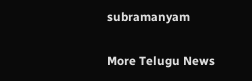subramanyam

More Telugu News